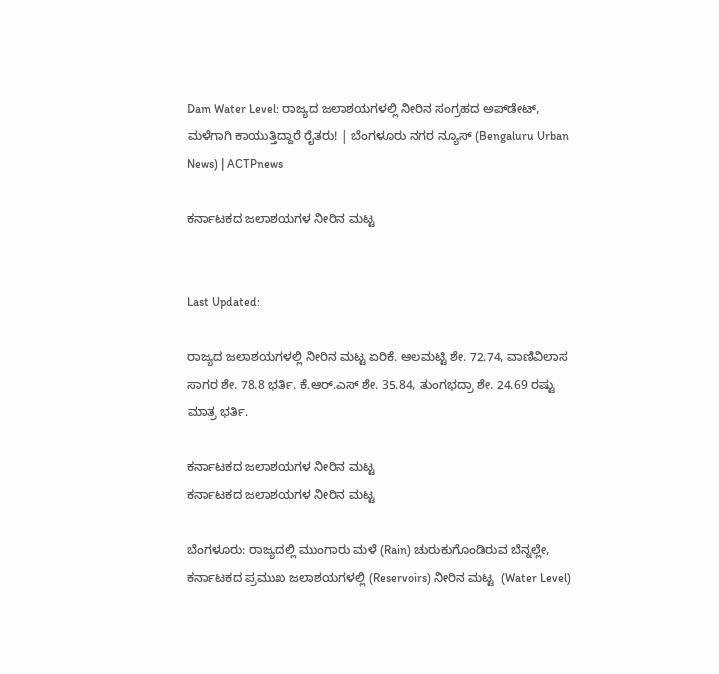Dam Water Level: ರಾಜ್ಯದ ಜಲಾಶಯಗಳಲ್ಲಿ ನೀರಿನ ಸಂಗ್ರಹದ ಅಪ್‍ಡೇಟ್, ಮಳೆಗಾಗಿ ಕಾಯುತ್ತಿದ್ದಾರೆ ರೈತರು! | ಬೆಂಗಳೂರು ನಗರ ನ್ಯೂಸ್ (Bengaluru Urban News) | ACTPnews

ಕರ್ನಾಟಕದ ಜಲಾಶಯಗಳ ನೀರಿನ ಮಟ್ಟ


Last Updated:

ರಾಜ್ಯದ ಜಲಾಶಯಗಳಲ್ಲಿ ನೀರಿನ ಮಟ್ಟ ಏರಿಕೆ. ಆಲಮಟ್ಟಿ ಶೇ. 72.74, ವಾಣಿವಿಲಾಸ ಸಾಗರ ಶೇ. 78.8 ಭರ್ತಿ. ಕೆ.ಆರ್.ಎಸ್ ಶೇ. 35.84, ತುಂಗಭದ್ರಾ ಶೇ. 24.69 ರಷ್ಟು ಮಾತ್ರ ಭರ್ತಿ.

ಕರ್ನಾಟಕದ ಜಲಾಶಯಗಳ ನೀರಿನ ಮಟ್ಟ
ಕರ್ನಾಟಕದ ಜಲಾಶಯಗಳ ನೀರಿನ ಮಟ್ಟ

ಬೆಂಗಳೂರು: ರಾಜ್ಯದಲ್ಲಿ ಮುಂಗಾರು ಮಳೆ (Rain) ಚುರುಕುಗೊಂಡಿರುವ ಬೆನ್ನಲ್ಲೇ, ಕರ್ನಾಟಕದ ಪ್ರಮುಖ ಜಲಾಶಯಗಳಲ್ಲಿ (Reservoirs) ನೀರಿನ ಮಟ್ಟ  (Water Level)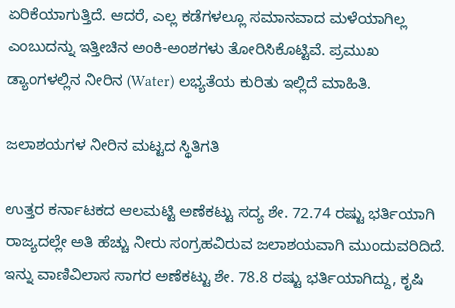ಏರಿಕೆಯಾಗುತ್ತಿದೆ. ಆದರೆ, ಎಲ್ಲ ಕಡೆಗಳಲ್ಲೂ ಸಮಾನವಾದ ಮಳೆಯಾಗಿಲ್ಲ ಎಂಬುದನ್ನು ಇತ್ತೀಚಿನ ಅಂಕಿ-ಅಂಶಗಳು ತೋರಿಸಿಕೊಟ್ಟಿವೆ. ಪ್ರಮುಖ ಡ್ಯಾಂಗಳಲ್ಲಿನ ನೀರಿನ (Water) ಲಭ್ಯತೆಯ ಕುರಿತು ಇಲ್ಲಿದೆ ಮಾಹಿತಿ.

ಜಲಾಶಯಗಳ ನೀರಿನ ಮಟ್ಟದ ಸ್ಥಿತಿಗತಿ

ಉತ್ತರ ಕರ್ನಾಟಕದ ಆಲಮಟ್ಟಿ ಅಣೆಕಟ್ಟು ಸದ್ಯ ಶೇ. 72.74 ರಷ್ಟು ಭರ್ತಿಯಾಗಿ ರಾಜ್ಯದಲ್ಲೇ ಅತಿ ಹೆಚ್ಚು ನೀರು ಸಂಗ್ರಹವಿರುವ ಜಲಾಶಯವಾಗಿ ಮುಂದುವರಿದಿದೆ. ಇನ್ನು ವಾಣಿವಿಲಾಸ ಸಾಗರ ಅಣೆಕಟ್ಟು ಶೇ. 78.8 ರಷ್ಟು ಭರ್ತಿಯಾಗಿದ್ದು, ಕೃಷಿ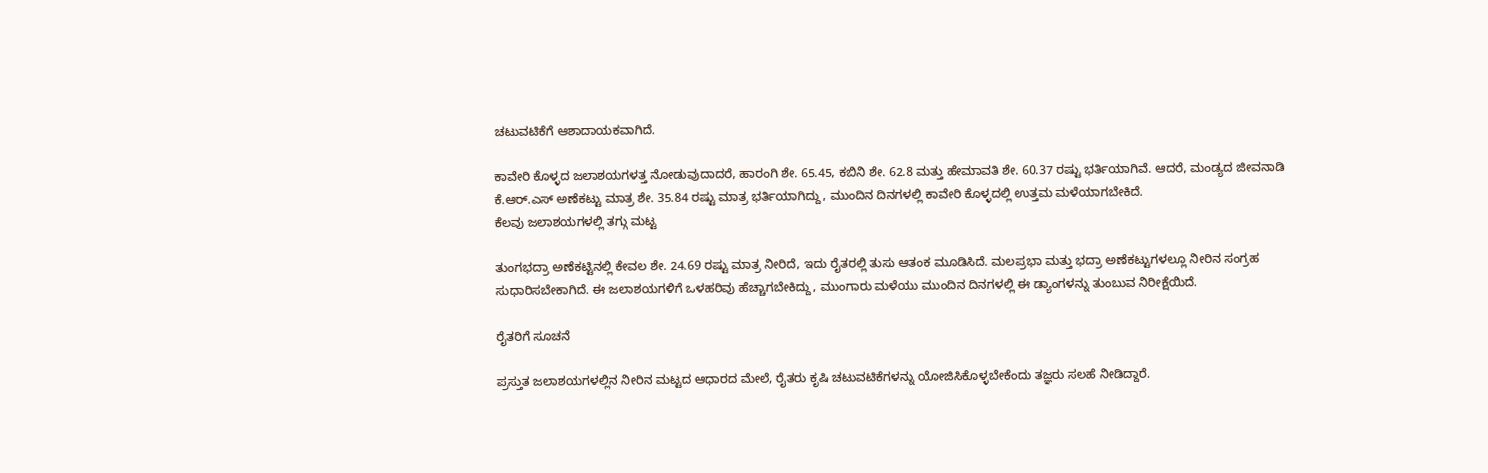ಚಟುವಟಿಕೆಗೆ ಆಶಾದಾಯಕವಾಗಿದೆ.

ಕಾವೇರಿ ಕೊಳ್ಳದ ಜಲಾಶಯಗಳತ್ತ ನೋಡುವುದಾದರೆ, ಹಾರಂಗಿ ಶೇ. 65.45, ಕಬಿನಿ ಶೇ. 62.8 ಮತ್ತು ಹೇಮಾವತಿ ಶೇ. 60.37 ರಷ್ಟು ಭರ್ತಿಯಾಗಿವೆ. ಆದರೆ, ಮಂಡ್ಯದ ಜೀವನಾಡಿ ಕೆ.ಆರ್.ಎಸ್ ಅಣೆಕಟ್ಟು ಮಾತ್ರ ಶೇ. 35.84 ರಷ್ಟು ಮಾತ್ರ ಭರ್ತಿಯಾಗಿದ್ದು, ಮುಂದಿನ ದಿನಗಳಲ್ಲಿ ಕಾವೇರಿ ಕೊಳ್ಳದಲ್ಲಿ ಉತ್ತಮ ಮಳೆಯಾಗಬೇಕಿದೆ.
ಕೆಲವು ಜಲಾಶಯಗಳಲ್ಲಿ ತಗ್ಗು ಮಟ್ಟ

ತುಂಗಭದ್ರಾ ಅಣೆಕಟ್ಟಿನಲ್ಲಿ ಕೇವಲ ಶೇ. 24.69 ರಷ್ಟು ಮಾತ್ರ ನೀರಿದೆ, ಇದು ರೈತರಲ್ಲಿ ತುಸು ಆತಂಕ ಮೂಡಿಸಿದೆ. ಮಲಪ್ರಭಾ ಮತ್ತು ಭದ್ರಾ ಅಣೆಕಟ್ಟುಗಳಲ್ಲೂ ನೀರಿನ ಸಂಗ್ರಹ ಸುಧಾರಿಸಬೇಕಾಗಿದೆ. ಈ ಜಲಾಶಯಗಳಿಗೆ ಒಳಹರಿವು ಹೆಚ್ಚಾಗಬೇಕಿದ್ದು, ಮುಂಗಾರು ಮಳೆಯು ಮುಂದಿನ ದಿನಗಳಲ್ಲಿ ಈ ಡ್ಯಾಂಗಳನ್ನು ತುಂಬುವ ನಿರೀಕ್ಷೆಯಿದೆ.

ರೈತರಿಗೆ ಸೂಚನೆ

ಪ್ರಸ್ತುತ ಜಲಾಶಯಗಳಲ್ಲಿನ ನೀರಿನ ಮಟ್ಟದ ಆಧಾರದ ಮೇಲೆ, ರೈತರು ಕೃಷಿ ಚಟುವಟಿಕೆಗಳನ್ನು ಯೋಜಿಸಿಕೊಳ್ಳಬೇಕೆಂದು ತಜ್ಞರು ಸಲಹೆ ನೀಡಿದ್ದಾರೆ.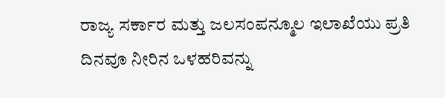ರಾಜ್ಯ ಸರ್ಕಾರ ಮತ್ತು ಜಲಸಂಪನ್ಮೂಲ ಇಲಾಖೆಯು ಪ್ರತಿ ದಿನವೂ ನೀರಿನ ಒಳಹರಿವನ್ನು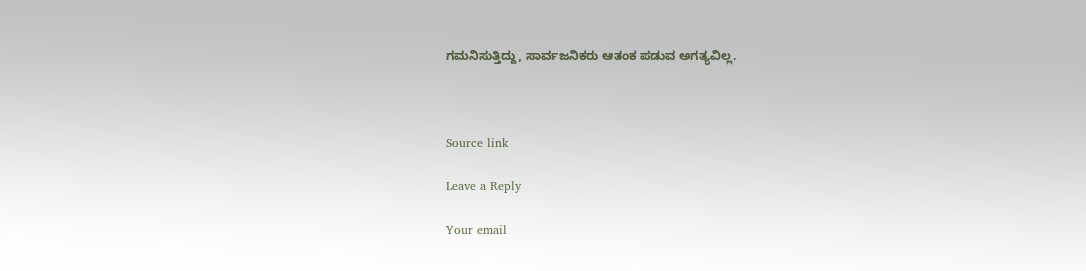ಗಮನಿಸುತ್ತಿದ್ದು, ಸಾರ್ವಜನಿಕರು ಆತಂಕ ಪಡುವ ಅಗತ್ಯವಿಲ್ಲ.



Source link

Leave a Reply

Your email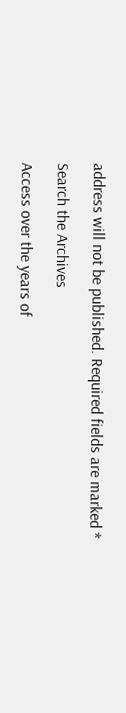address will not be published. Required fields are marked *

Search the Archives

Access over the years of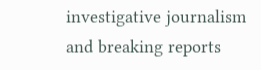investigative journalism and breaking reports